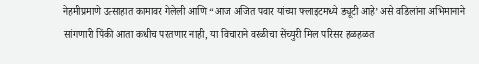नेहमीप्रमाणे उत्साहात कामावर गेलेली आणि “आज अजित पवार यांच्या फ्लाइटमध्ये ड्यूटी आहे’ असे वडिलांना अभिमानाने सांगणारी पिंकी आता कधीच परतणार नाही, या विचाराने वरळीचा सेंच्युरी मिल परिसर हळहळत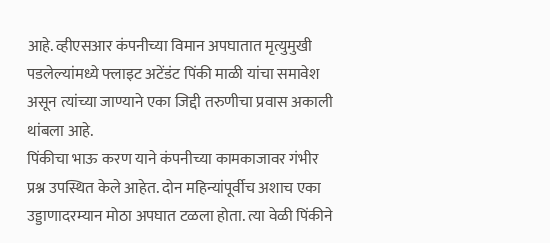आहे. व्हीएसआर कंपनीच्या विमान अपघातात मृत्युमुखी पडलेल्यांमध्ये फ्लाइट अटेंडंट पिंकी माळी यांचा समावेश असून त्यांच्या जाण्याने एका जिद्दी तरुणीचा प्रवास अकाली थांबला आहे.
पिंकीचा भाऊ करण याने कंपनीच्या कामकाजावर गंभीर प्रश्न उपस्थित केले आहेत. दोन महिन्यांपूर्वीच अशाच एका उड्डाणादरम्यान मोठा अपघात टळला होता. त्या वेळी पिंकीने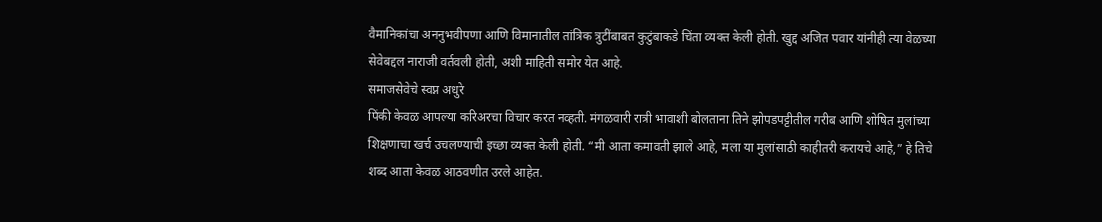वैमानिकांचा अननुभवीपणा आणि विमानातील तांत्रिक त्रुटींबाबत कुटुंबाकडे चिंता व्यक्त केली होती. खुद्द अजित पवार यांनीही त्या वेळच्या सेवेबद्दल नाराजी वर्तवली होती, अशी माहिती समोर येत आहे.
समाजसेवेचे स्वप्न अधुरे
पिंकी केवळ आपल्या करिअरचा विचार करत नव्हती. मंगळवारी रात्री भावाशी बोलताना तिने झोपडपट्टीतील गरीब आणि शोषित मुलांच्या शिक्षणाचा खर्च उचलण्याची इच्छा व्यक्त केली होती. “मी आता कमावती झाले आहे, मला या मुलांसाठी काहीतरी करायचे आहे,” हे तिचे शब्द आता केवळ आठवणीत उरले आहेत.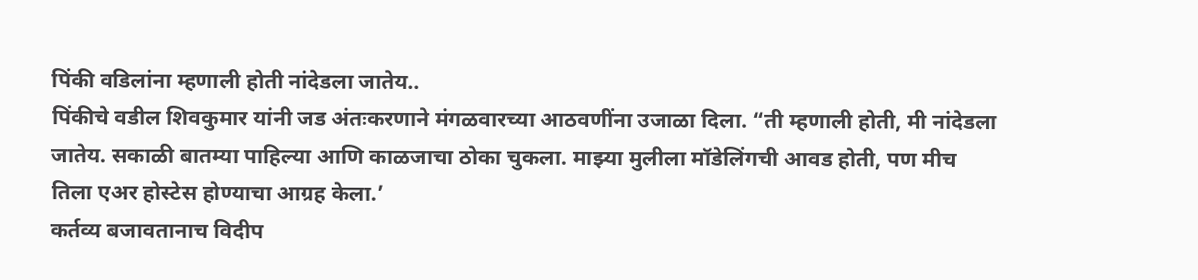पिंकी वडिलांना म्हणाली होती नांदेडला जातेय..
पिंकीचे वडील शिवकुमार यांनी जड अंतःकरणाने मंगळवारच्या आठवणींना उजाळा दिला. “ती म्हणाली होती, मी नांदेडला जातेय. सकाळी बातम्या पाहिल्या आणि काळजाचा ठोका चुकला. माझ्या मुलीला मॉडेलिंगची आवड होती, पण मीच तिला एअर होस्टेस होण्याचा आग्रह केला.’
कर्तव्य बजावतानाच विदीप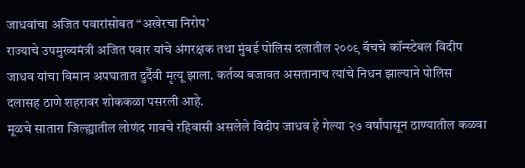जाधवांचा अजित पवारांसोबत “अखेरचा निरोप’
राज्याचे उपमुख्यमंत्री अजित पवार यांचे अंगरक्षक तथा मुंबई पोलिस दलातील २००९ बॅचचे कॉन्स्टेबल विदीप जाधव यांचा विमान अपघातात दुर्दैवी मृत्यू झाला. कर्तव्य बजावत असतानाच त्यांचे निधन झाल्याने पोलिस दलासह ठाणे शहरावर शोककळा पसरली आहे.
मूळचे सातारा जिल्ह्यातील लोणंद गावचे रहिवासी असलेले विदीप जाधव हे गेल्या २७ वर्षांपासून ठाण्यातील कळवा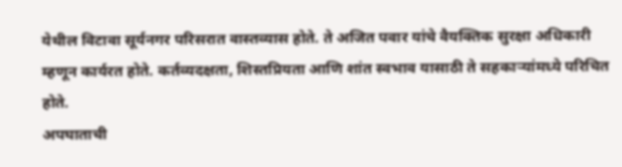येथील विटावा सूर्यनगर परिसरात वास्तव्यास होते. ते अजित पवार यांचे वैयक्तिक सुरक्षा अधिकारी म्हणून कार्यरत होते. कर्तव्यदक्षता, शिस्तप्रियता आणि शांत स्वभाव यासाठी ते सहकाऱ्यांमध्ये परिचित होते.
अपघाताची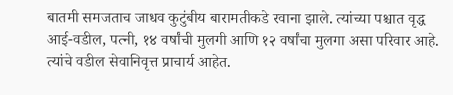बातमी समजताच जाधव कुटुंबीय बारामतीकडे रवाना झाले. त्यांच्या पश्चात वृद्ध आई-वडील, पत्नी, १४ वर्षांची मुलगी आणि १२ वर्षांचा मुलगा असा परिवार आहे. त्यांचे वडील सेवानिवृत्त प्राचार्य आहेत.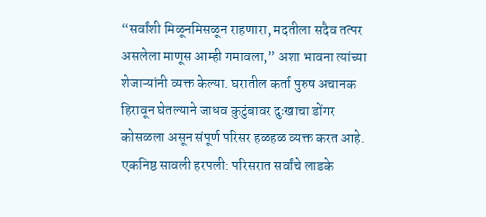“सर्वांशी मिळूनमिसळून राहणारा, मदतीला सदैव तत्पर असलेला माणूस आम्ही गमावला,” अशा भावना त्यांच्या शेजाऱ्यांनी व्यक्त केल्या. घरातील कर्ता पुरुष अचानक हिरावून घेतल्याने जाधव कुटुंबावर दुःखाचा डोंगर कोसळला असून संपूर्ण परिसर हळहळ व्यक्त करत आहे.
एकनिष्ठ सावली हरपली: परिसरात सर्वांचे लाडके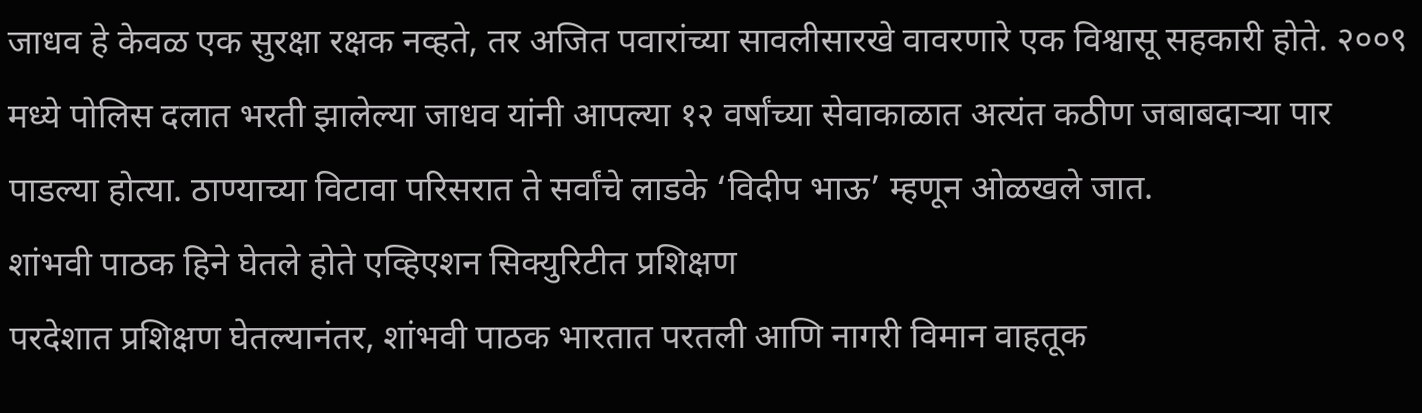जाधव हे केवळ एक सुरक्षा रक्षक नव्हते, तर अजित पवारांच्या सावलीसारखे वावरणारे एक विश्वासू सहकारी होते. २००९ मध्ये पोलिस दलात भरती झालेल्या जाधव यांनी आपल्या १२ वर्षांच्या सेवाकाळात अत्यंत कठीण जबाबदाऱ्या पार पाडल्या होत्या. ठाण्याच्या विटावा परिसरात ते सर्वांचे लाडके ‘विदीप भाऊ’ म्हणून ओळखले जात.
शांभवी पाठक हिने घेतले होते एव्हिएशन सिक्युरिटीत प्रशिक्षण
परदेशात प्रशिक्षण घेतल्यानंतर, शांभवी पाठक भारतात परतली आणि नागरी विमान वाहतूक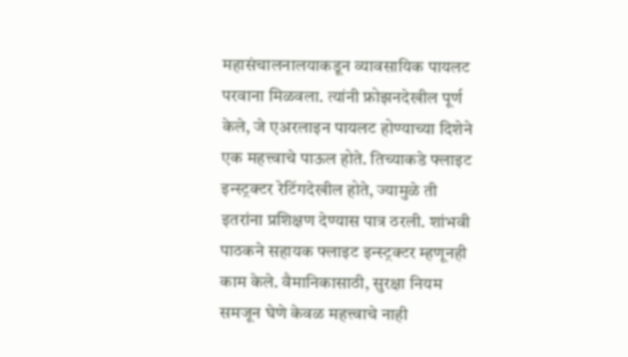महासंचालनालयाकडून व्यावसायिक पायलट परवाना मिळवला. त्यांनी फ्रोझनदेखील पूर्ण केले, जे एअरलाइन पायलट होण्याच्या दिशेने एक महत्त्वाचे पाऊल होते. तिच्याकडे फ्लाइट इन्स्ट्रक्टर रेटिंगदेखील होते, ज्यामुळे ती इतरांना प्रशिक्षण देण्यास पात्र ठरली. शांभवी पाठकने सहायक फ्लाइट इन्स्ट्रक्टर म्हणूनही काम केले. वैमानिकासाठी, सुरक्षा नियम समजून घेणे केवळ महत्त्वाचे नाही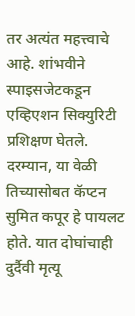तर अत्यंत महत्त्वाचे आहे. शांभवीने स्पाइसजेटकडून एव्हिएशन सिक्युरिटी प्रशिक्षण घेतले. दरम्यान, या वेळी तिच्यासोबत कॅप्टन सुमित कपूर हे पायलट होते. यात दोघांचाही दुर्दैवी मृत्यू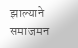झाल्याने समाजमन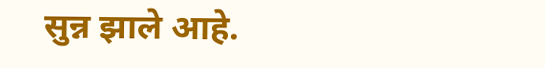सुन्न झाले आहे.